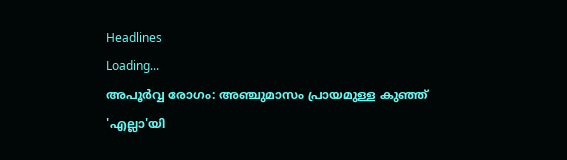Headlines
Loading...
അപൂര്‍വ്വ രോഗം: അഞ്ചുമാസം പ്രായമുള്ള കുഞ്ഞ് 'എല്ലാ'യി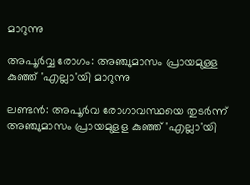മാറുന്നു

അപൂര്‍വ്വ രോഗം: അഞ്ചുമാസം പ്രായമുള്ള കുഞ്ഞ് 'എല്ലാ'യി മാറുന്നു

ലണ്ടൻ: അപൂർവ രോഗാവസ്ഥയെ തുടർന്ന് അഞ്ചുമാസം പ്രായമുളള കുഞ്ഞ് 'എല്ലാ'യി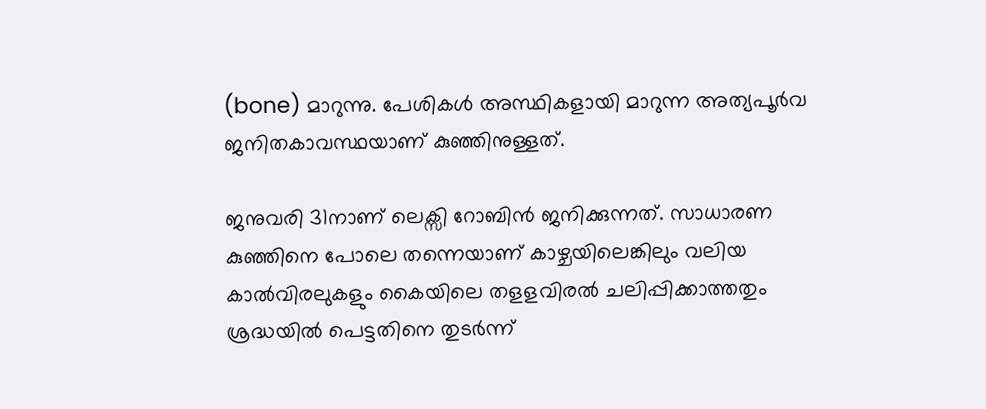(bone) മാറുന്നു. പേശികൾ അസ്ഥികളായി മാറുന്ന അത്യപൂർവ ജനിതകാവസ്ഥയാണ് കുഞ്ഞിനുള്ളത്.

ജനുവരി 31നാണ് ലെക്സി റോബിൻ ജനിക്കുന്നത്. സാധാരണ കുഞ്ഞിനെ പോലെ തന്നെയാണ് കാഴ്ചയിലെങ്കിലും വലിയ കാൽവിരലുകളും കൈയിലെ തളളവിരൽ ചലിപ്പിക്കാത്തതും ശ്രദ്ധയിൽ പെട്ടതിനെ തുടർന്ന്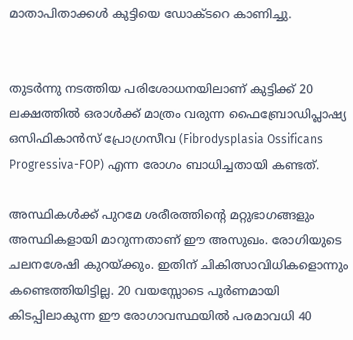മാതാപിതാക്കൾ കുട്ടിയെ ഡോക്ടറെ കാണിച്ചു.


തുടർന്നു നടത്തിയ പരിശോധനയിലാണ് കുട്ടിക്ക് 20 ലക്ഷത്തിൽ ഒരാൾക്ക് മാത്രം വരുന്ന ഫൈബ്രോഡിപ്ലാഷ്യ ഒസിഫികാൻസ് പ്രോഗ്രസീവ (Fibrodysplasia Ossificans Progressiva-FOP) എന്ന രോഗം ബാധിച്ചതായി കണ്ടത്.

അസ്ഥികൾക്ക് പുറമേ ശരീരത്തിന്റെ മറ്റുഭാഗങ്ങളും അസ്ഥികളായി മാറുന്നതാണ് ഈ അസുഖം. രോഗിയുടെ ചലനശേഷി കുറയ്ക്കും. ഇതിന് ചികിത്സാവിധികളൊന്നും കണ്ടെത്തിയിട്ടില്ല. 20 വയസ്സോടെ പൂർണമായി കിടപ്പിലാകുന്ന ഈ രോഗാവസ്ഥയിൽ പരമാവധി 40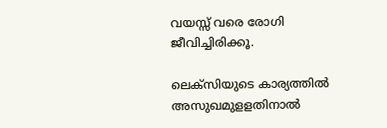വയസ്സ് വരെ രോഗി ജീവിച്ചിരിക്കൂ.

ലെക്സിയുടെ കാര്യത്തിൽ അസുഖമുളളതിനാൽ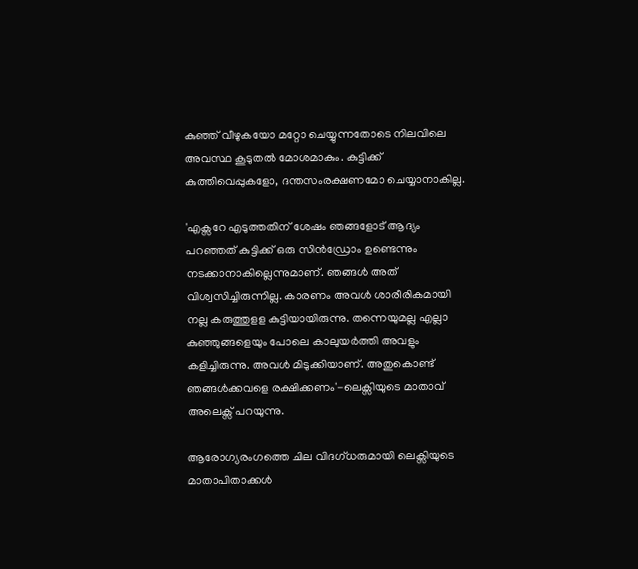കുഞ്ഞ് വീഴുകയോ മറ്റോ ചെയ്യുന്നതോടെ നിലവിലെ അവസ്ഥ കൂടുതൽ മോശമാകും. കുട്ടിക്ക് കുത്തിവെപ്പുകളോ, ദന്തസംരക്ഷണമോ ചെയ്യാനാകില്ല.

'എക്സറേ എടുത്തതിന് ശേഷം ഞങ്ങളോട് ആദ്യം പറഞ്ഞത് കുട്ടിക്ക് ഒരു സിൻഡ്രോം ഉണ്ടെന്നും നടക്കാനാകില്ലെന്നുമാണ്. ഞങ്ങൾ അത് വിശ്വസിച്ചിരുന്നില്ല. കാരണം അവൾ ശാരീരികമായി നല്ല കരുത്തുളള കുട്ടിയായിരുന്നു. തന്നെയുമല്ല എല്ലാ കുഞ്ഞുങ്ങളെയും പോലെ കാലുയർത്തി അവളും കളിച്ചിരുന്നു. അവൾ മിടുക്കിയാണ്. അതുകൊണ്ട് ഞങ്ങൾക്കവളെ രക്ഷിക്കണം'-ലെക്സിയുടെ മാതാവ് അലെക്സ് പറയുന്നു.

ആരോഗ്യരംഗത്തെ ചില വിദഗ്ധരുമായി ലെക്സിയുടെ മാതാപിതാക്കൾ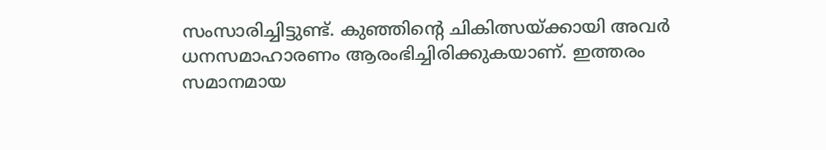സംസാരിച്ചിട്ടുണ്ട്. കുഞ്ഞിന്റെ ചികിത്സയ്ക്കായി അവർ ധനസമാഹാരണം ആരംഭിച്ചിരിക്കുകയാണ്. ഇത്തരം സമാനമായ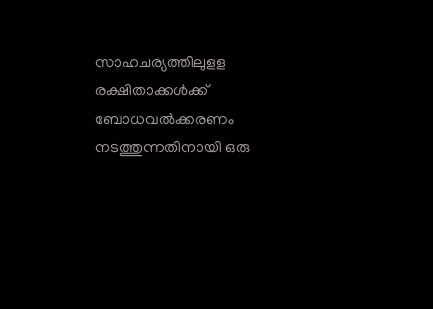സാഹചര്യത്തിലുളള രക്ഷിതാക്കൾക്ക് ബോധവൽക്കരണം നടത്തുന്നതിനായി ഒരു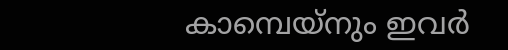കാമ്പെയ്നും ഇവർ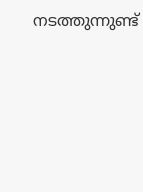നടത്തുന്നുണ്ട്